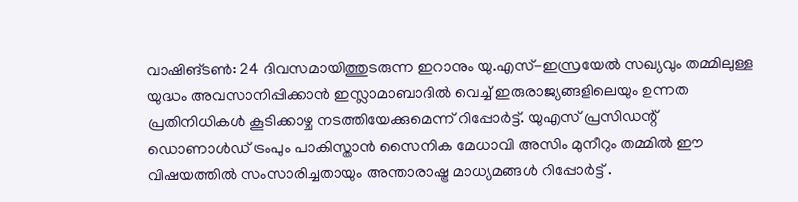വാഷിങ്ടൺ: 24 ദിവസമായിത്തുടരുന്ന ഇറാനും യു.എസ്-ഇസ്രയേൽ സഖ്യവും തമ്മിലുള്ള യുദ്ധം അവസാനിപ്പിക്കാൻ ഇസ്ലാമാബാദിൽ വെച്ച് ഇരുരാജ്യങ്ങളിലെയും ഉന്നത പ്രതിനിധികൾ കൂടിക്കാഴ്ച നടത്തിയേക്കുമെന്ന് റിപ്പോർട്ട്. യുഎസ് പ്രസിഡന്റ് ഡൊണാൾഡ് ട്രംപും പാകിസ്താൻ സൈനിക മേധാവി അസിം മുനീറും തമ്മിൽ ഈ വിഷയത്തിൽ സംസാരിച്ചതായും അന്താരാഷ്ട്ര മാധ്യമങ്ങൾ റിപ്പോർട്ട് .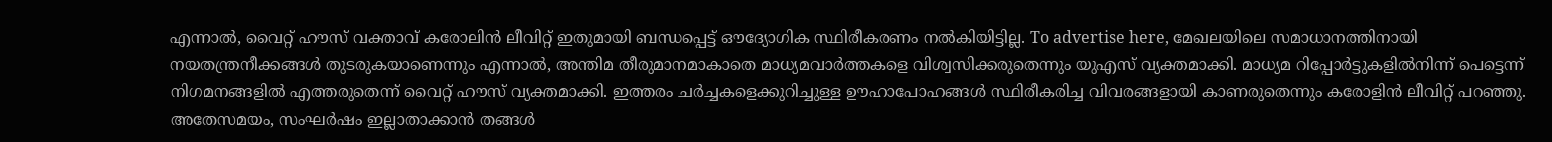എന്നാൽ, വൈറ്റ് ഹൗസ് വക്താവ് കരോലിൻ ലീവിറ്റ് ഇതുമായി ബന്ധപ്പെട്ട് ഔദ്യോഗിക സ്ഥിരീകരണം നൽകിയിട്ടില്ല. To advertise here, മേഖലയിലെ സമാധാനത്തിനായി നയതന്ത്രനീക്കങ്ങൾ തുടരുകയാണെന്നും എന്നാൽ, അന്തിമ തീരുമാനമാകാതെ മാധ്യമവാർത്തകളെ വിശ്വസിക്കരുതെന്നും യുഎസ് വ്യക്തമാക്കി. മാധ്യമ റിപ്പോർട്ടുകളിൽനിന്ന് പെട്ടെന്ന് നിഗമനങ്ങളിൽ എത്തരുതെന്ന് വൈറ്റ് ഹൗസ് വ്യക്തമാക്കി. ഇത്തരം ചർച്ചകളെക്കുറിച്ചുള്ള ഊഹാപോഹങ്ങൾ സ്ഥിരീകരിച്ച വിവരങ്ങളായി കാണരുതെന്നും കരോളിൻ ലീവിറ്റ് പറഞ്ഞു. അതേസമയം, സംഘർഷം ഇല്ലാതാക്കാൻ തങ്ങൾ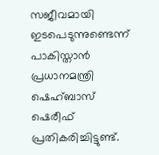സജീവമായി ഇടപെടുന്നുണ്ടെന്ന് പാകിസ്താൻ പ്രധാനമന്ത്രി ഷെഹ്ബാസ് ഷെരീഫ് പ്രതികരിച്ചിട്ടുണ്ട്.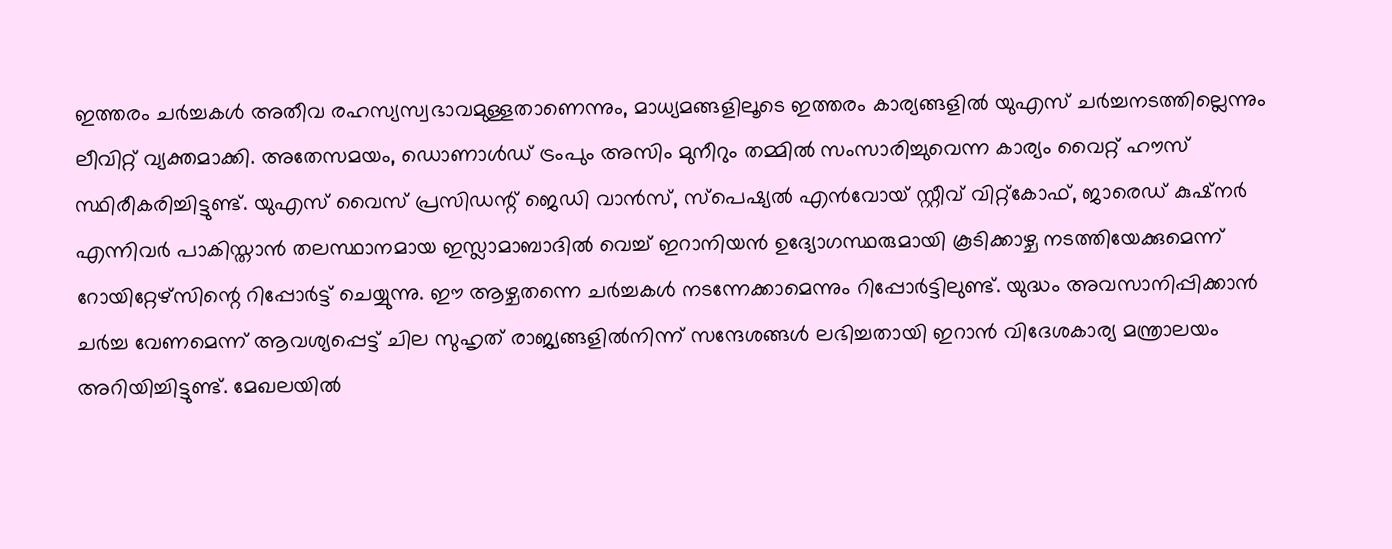ഇത്തരം ചർച്ചകൾ അതീവ രഹസ്യസ്വഭാവമുള്ളതാണെന്നും, മാധ്യമങ്ങളിലൂടെ ഇത്തരം കാര്യങ്ങളിൽ യുഎസ് ചർച്ചനടത്തില്ലെന്നും ലീവിറ്റ് വ്യക്തമാക്കി. അതേസമയം, ഡൊണാൾഡ് ട്രംപും അസിം മുനീറും തമ്മിൽ സംസാരിച്ചുവെന്ന കാര്യം വൈറ്റ് ഹൗസ് സ്ഥിരീകരിച്ചിട്ടുണ്ട്. യുഎസ് വൈസ് പ്രസിഡന്റ് ജെഡി വാൻസ്, സ്പെഷ്യൽ എൻവോയ് സ്റ്റീവ് വിറ്റ്കോഫ്, ജാരെഡ് കുഷ്നർ എന്നിവർ പാകിസ്താൻ തലസ്ഥാനമായ ഇസ്ലാമാബാദിൽ വെച്ച് ഇറാനിയൻ ഉദ്യോഗസ്ഥരുമായി കൂടിക്കാഴ്ച നടത്തിയേക്കുമെന്ന് റോയിറ്റേഴ്സിന്റെ റിപ്പോർട്ട് ചെയ്യുന്നു. ഈ ആഴ്ചതന്നെ ചർച്ചകൾ നടന്നേക്കാമെന്നും റിപ്പോർട്ടിലുണ്ട്. യുദ്ധം അവസാനിപ്പിക്കാൻ ചർച്ച വേണമെന്ന് ആവശ്യപ്പെട്ട് ചില സുഹൃത് രാജ്യങ്ങളിൽനിന്ന് സന്ദേശങ്ങൾ ലഭിച്ചതായി ഇറാൻ വിദേശകാര്യ മന്ത്രാലയം അറിയിച്ചിട്ടുണ്ട്. മേഖലയിൽ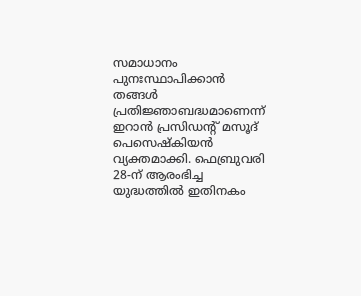സമാധാനം പുനഃസ്ഥാപിക്കാൻ തങ്ങൾ പ്രതിജ്ഞാബദ്ധമാണെന്ന് ഇറാൻ പ്രസിഡന്റ് മസൂദ് പെസെഷ്കിയൻ വ്യക്തമാക്കി. ഫെബ്രുവരി 28-ന് ആരംഭിച്ച യുദ്ധത്തിൽ ഇതിനകം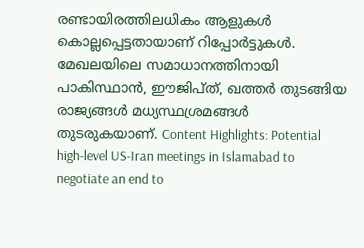രണ്ടായിരത്തിലധികം ആളുകൾ കൊല്ലപ്പെട്ടതായാണ് റിപ്പോർട്ടുകൾ. മേഖലയിലെ സമാധാനത്തിനായി പാകിസ്ഥാൻ, ഈജിപ്ത്, ഖത്തർ തുടങ്ങിയ രാജ്യങ്ങൾ മധ്യസ്ഥശ്രമങ്ങൾ തുടരുകയാണ്. Content Highlights: Potential high-level US-Iran meetings in Islamabad to negotiate an end to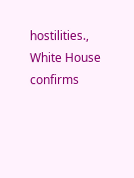hostilities., White House confirms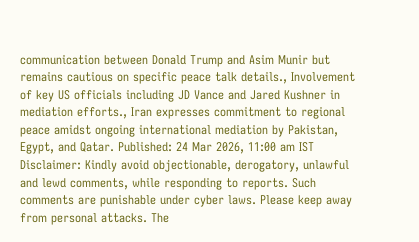communication between Donald Trump and Asim Munir but remains cautious on specific peace talk details., Involvement of key US officials including JD Vance and Jared Kushner in mediation efforts., Iran expresses commitment to regional peace amidst ongoing international mediation by Pakistan, Egypt, and Qatar. Published: 24 Mar 2026, 11:00 am IST Disclaimer: Kindly avoid objectionable, derogatory, unlawful and lewd comments, while responding to reports. Such comments are punishable under cyber laws. Please keep away from personal attacks. The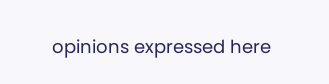opinions expressed here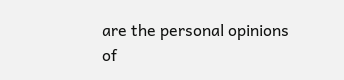are the personal opinions of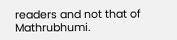readers and not that of Mathrubhumi.